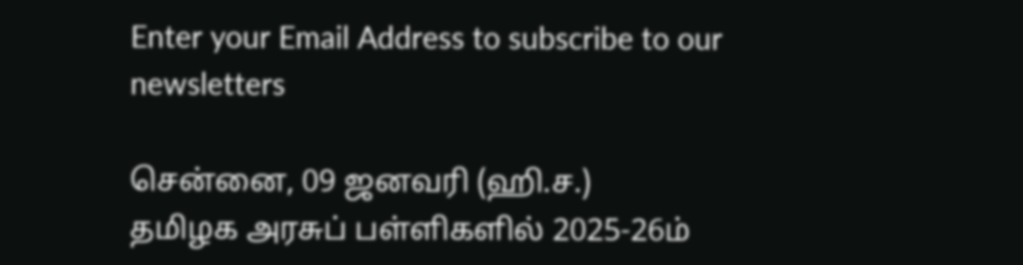Enter your Email Address to subscribe to our newsletters

சென்னை, 09 ஜனவரி (ஹி.ச.)
தமிழக அரசுப் பள்ளிகளில் 2025-26ம்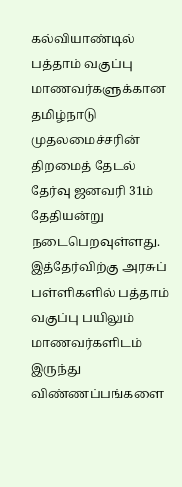கல்வியாண்டில் பத்தாம் வகுப்பு மாணவர்களுக்கான தமிழ்நாடு முதலமைச்சரின் திறமைத் தேடல் தேர்வு ஜனவரி 31ம் தேதியன்று நடைபெறவுள்ளது.
இத்தேர்விற்கு அரசுப் பள்ளிகளில் பத்தாம் வகுப்பு பயிலும் மாணவர்களிடம் இருந்து விண்ணப்பங்களை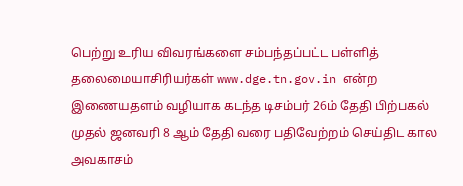பெற்று உரிய விவரங்களை சம்பந்தப்பட்ட பள்ளித் தலைமையாசிரியர்கள் www.dge.tn.gov.in என்ற இணையதளம் வழியாக கடந்த டிசம்பர் 26ம் தேதி பிற்பகல் முதல் ஜனவரி 8 ஆம் தேதி வரை பதிவேற்றம் செய்திட கால அவகாசம்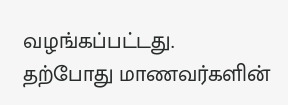வழங்கப்பட்டது.
தற்போது மாணவர்களின்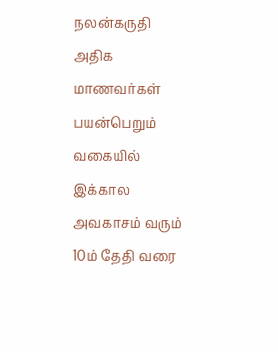நலன்கருதி அதிக மாணவர்கள் பயன்பெறும் வகையில் இக்கால அவகாசம் வரும் 10ம் தேதி வரை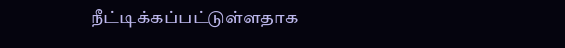நீட்டிக்கப்பட்டுள்ளதாக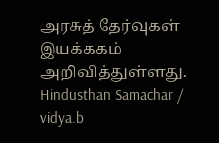அரசுத் தேர்வுகள் இயக்ககம் அறிவித்துள்ளது.
Hindusthan Samachar / vidya.b